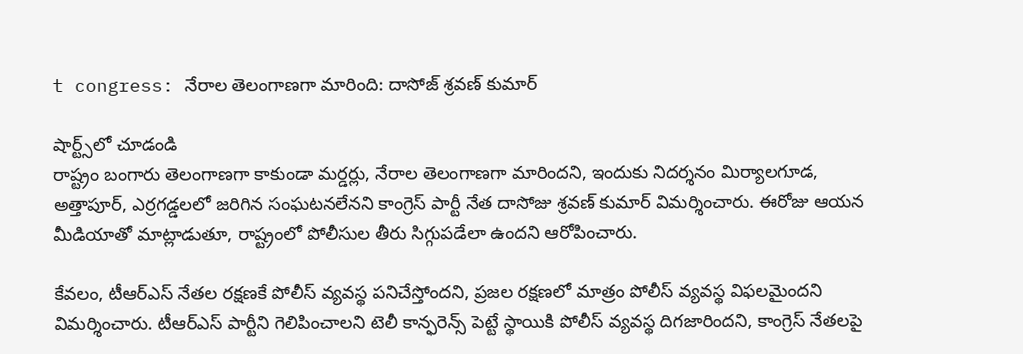t congress: నేరాల తెలంగాణగా మారింది: దాసోజ్ శ్రవణ్ కుమార్

షార్ట్స్‌లో చూడండి
రాష్ట్రం బంగారు తెలంగాణగా కాకుండా మర్డర్లు, నేరాల తెలంగాణగా మారిందని, ఇందుకు నిదర్శనం మిర్యాలగూడ, అత్తాపూర్, ఎర్రగడ్డలలో జరిగిన సంఘటనలేనని కాంగ్రెస్ పార్టీ నేత దాసోజు శ్రవణ్ కుమార్ విమర్శించారు. ఈరోజు ఆయన మీడియాతో మాట్లాడుతూ, రాష్ట్రంలో పోలీసుల తీరు సిగ్గుపడేలా ఉందని ఆరోపించారు.

కేవలం, టీఆర్ఎస్ నేతల రక్షణకే పోలీస్ వ్యవస్థ పనిచేస్తోందని, ప్రజల రక్షణలో మాత్రం పోలీస్ వ్యవస్థ విఫలమైందని విమర్శించారు. టీఆర్ఎస్ పార్టీని గెలిపించాలని టెలీ కాన్ఫరెన్స్ పెట్టే స్థాయికి పోలీస్ వ్యవస్థ దిగజారిందని, కాంగ్రెస్ నేతలపై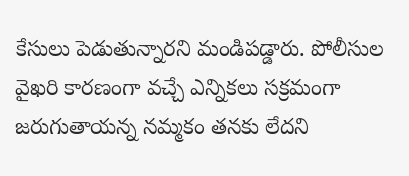కేసులు పెడుతున్నారని మండిపడ్డారు. పోలీసుల వైఖరి కారణంగా వచ్చే ఎన్నికలు సక్రమంగా జరుగుతాయన్న నమ్మకం తనకు లేదని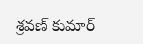శ్రవణ్ కుమార్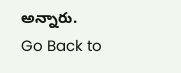అన్నారు.
Go Back to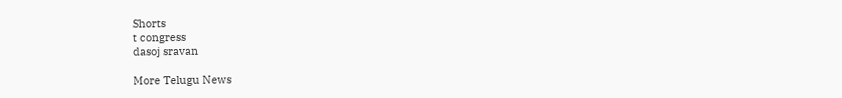Shorts
t congress
dasoj sravan

More Telugu News